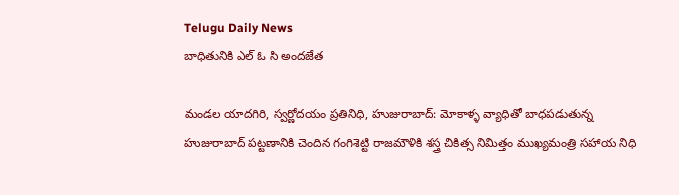Telugu Daily News
బాధితునికి ఎల్ ఓ సి అందజేత

మండల యాదగిరి, స్వర్ణోదయం ప్రతినిధి, హుజురాబాద్: మోకాళ్ళ వ్యాధితో బాధపడుతున్న
హుజురాబాద్ పట్టణానికి చెందిన గంగిశెట్టి రాజమౌళికి శస్త్ర చికిత్స నిమిత్తం ముఖ్యమంత్రి సహాయ నిధి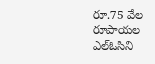రూ.75 వేల రూపాయల ఎల్ఓసిని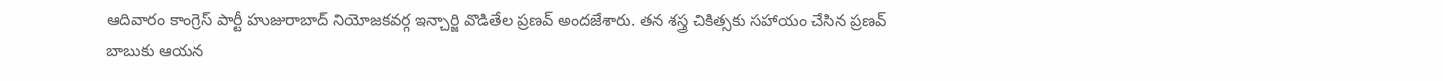ఆదివారం కాంగ్రెస్ పార్టీ హుజురాబాద్ నియోజకవర్గ ఇన్చార్జి వొడితేల ప్రణవ్ అందజేశారు. తన శస్త్ర చికిత్సకు సహాయం చేసిన ప్రణవ్ బాబుకు ఆయన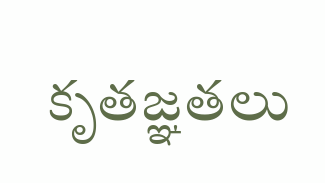కృతజ్ఞతలు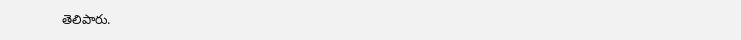తెలిపారు.